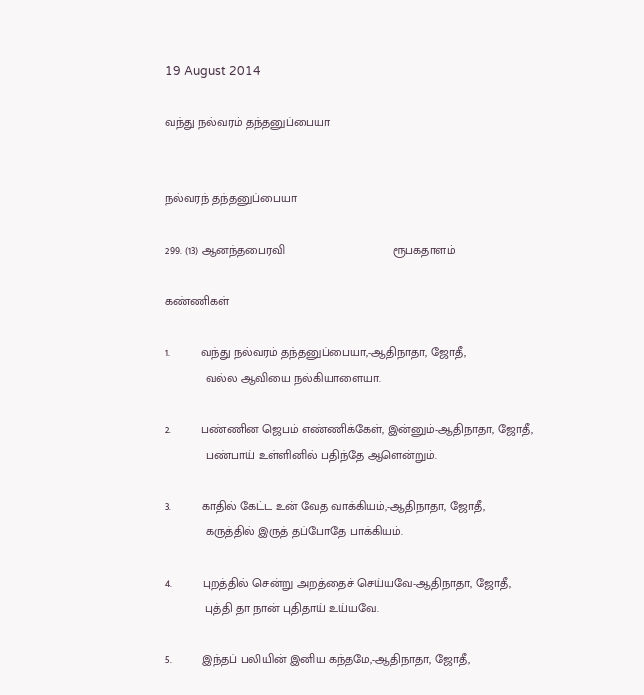19 August 2014

வந்து நல்வரம் தந்தனுப்பையா


நல்வரந் தந்தனுப்பையா

299. (13) ஆனந்தபைரவி                                ரூபகதாளம்

கண்ணிகள்

1.         வந்து நல்வரம் தந்தனுப்பையா,-ஆதிநாதா, ஜோதீ,
            வல்ல ஆவியை நல்கியாளையா.

2.         பண்ணின ஜெபம் எண்ணிக்கேள், இன்னும்-ஆதிநாதா, ஜோதீ,
            பண்பாய் உள்ளினில் பதிந்தே ஆளென்றும்.

3.         காதில் கேட்ட உன் வேத வாக்கியம்,-ஆதிநாதா, ஜோதீ,
            கருத்தில் இருத் தப்போதே பாக்கியம்.

4.         புறத்தில் சென்று அறத்தைச் செய்யவே-ஆதிநாதா, ஜோதீ,
            புத்தி தா நான் புதிதாய் உய்யவே.

5.         இந்தப் பலியின் இனிய கந்தமே,-ஆதிநாதா, ஜோதீ,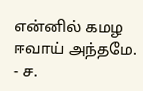என்னில் கமழ ஈவாய் அந்தமே.
- ச.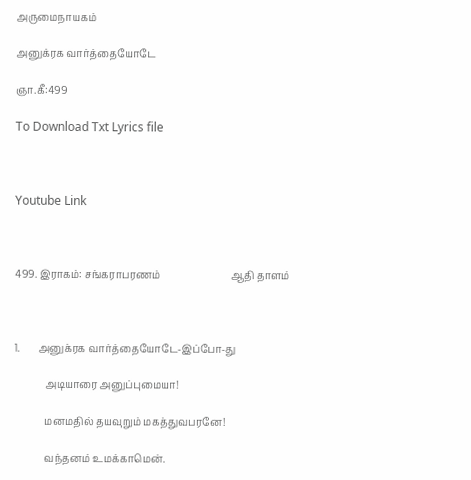அருமைநாயகம்

அனுக்ரக வார்த்தையோடே

ஞா.கீ:499

To Download Txt Lyrics file



Youtube Link



499. இராகம்: சங்கராபரணம்                            ஆதி தாளம்



1.       அனுக்ரக வார்த்தையோடே-இப்போ-து

            அடியாரை அனுப்புமையா!

            மனமதில் தயவுறும் மகத்துவபரனே!

            வந்தனம் உமக்காமென்.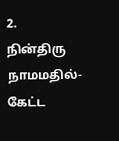2.         நின்திரு நாமமதில்-கேட்ட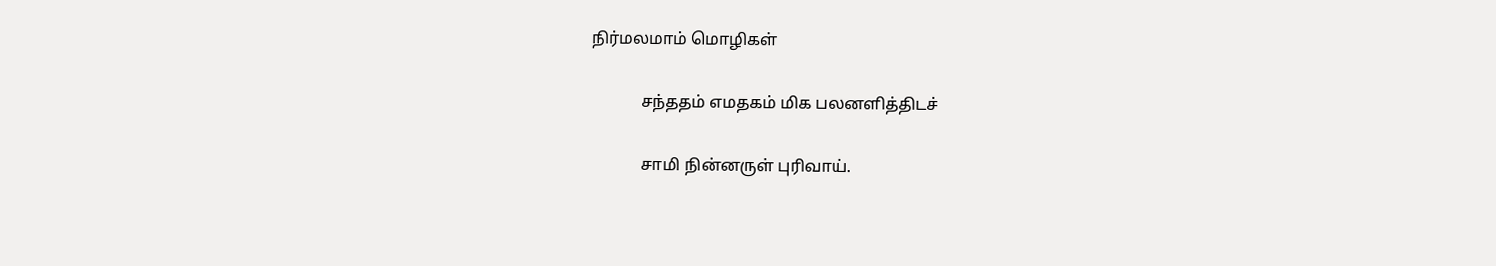நிர்மலமாம் மொழிகள்

            சந்ததம் எமதகம் மிக பலனளித்திடச்

            சாமி நின்னருள் புரிவாய்.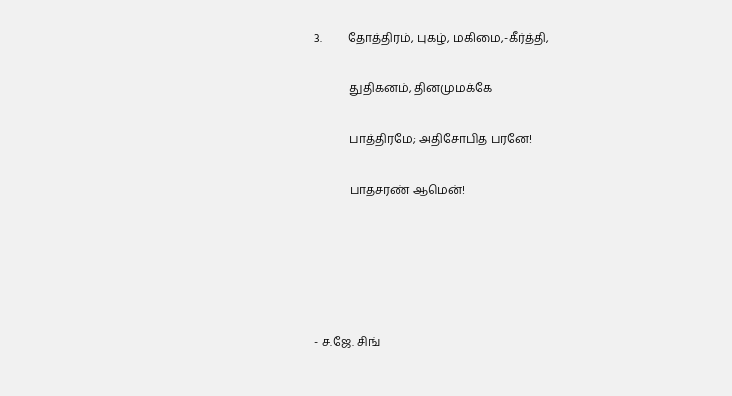3.         தோத்திரம், புகழ், மகிமை,-கீர்த்தி,

            துதிகனம், தினமுமக்கே

            பாத்திரமே; அதிசோபித பரனே!

            பாதசரண் ஆமென்!





- ச.ஜே. சிங்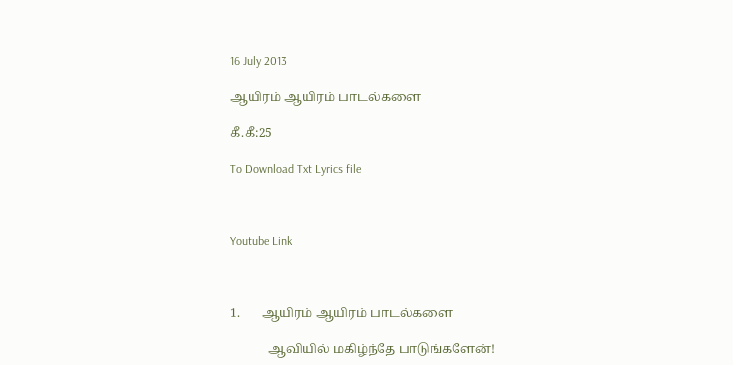16 July 2013

ஆயிரம் ஆயிரம் பாடல்களை

கீ.கீ:25

To Download Txt Lyrics file



Youtube Link



1.       ஆயிரம் ஆயிரம் பாடல்களை

            ஆவியில் மகிழ்ந்தே பாடுங்களேன்!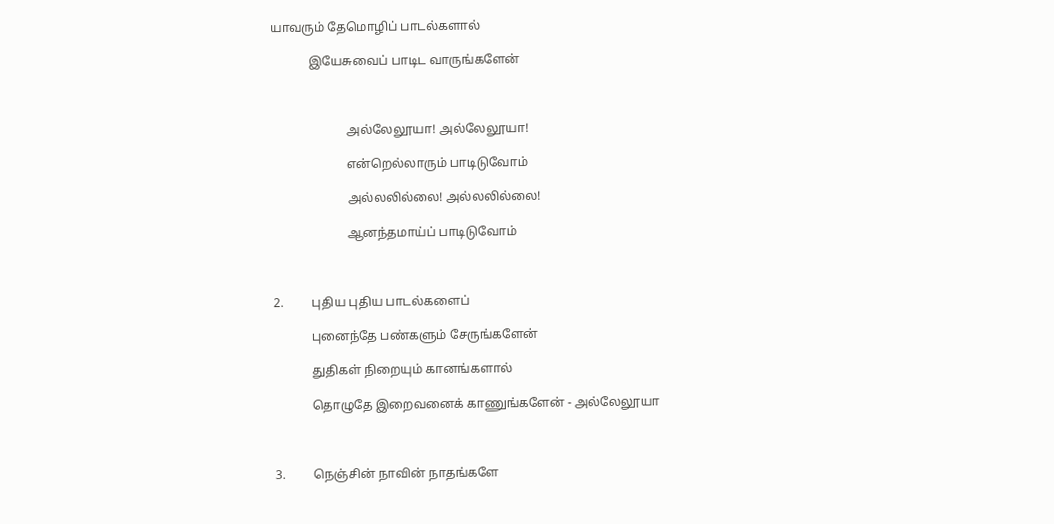யாவரும் தேமொழிப் பாடல்களால்

            இயேசுவைப் பாடிட வாருங்களேன்



                        அல்லேலூயா! அல்லேலூயா!

                        என்றெல்லாரும் பாடிடுவோம்

                        அல்லலில்லை! அல்லலில்லை!

                        ஆனந்தமாய்ப் பாடிடுவோம்



2.         புதிய புதிய பாடல்களைப்

            புனைந்தே பண்களும் சேருங்களேன்

            துதிகள் நிறையும் கானங்களால்

            தொழுதே இறைவனைக் காணுங்களேன் - அல்லேலூயா



3.         நெஞ்சின் நாவின் நாதங்களே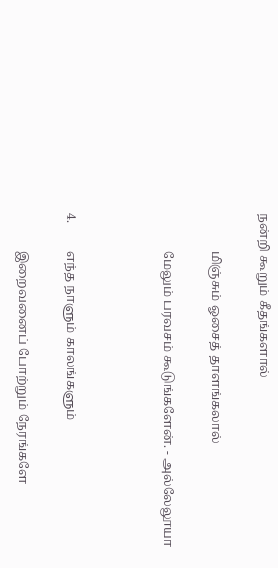நன்றி கூறும் கீதங்களால்

            மிஞ்சும் ஓசைத் தாளங்கலால்

            மேலும் பரவசம் கூடுங்களேன். - அல்லேலூயா



4.         எந்த நாளும் காலங்களும்

            இறைவனைப் போற்றும் நேரங்களே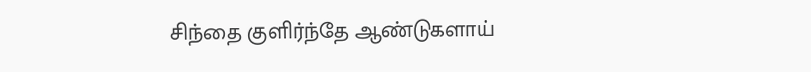சிந்தை குளிர்ந்தே ஆண்டுகளாய்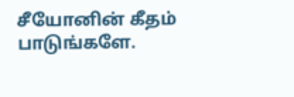சீயோனின் கீதம் பாடுங்களே.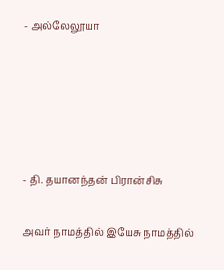- அல்லேலூயா





- தி. தயானந்தன் பிரான்சிசு

அவர் நாமத்தில் இயேசு நாமத்தில்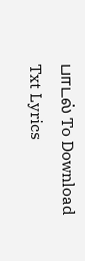பாடல் To Download Txt Lyrics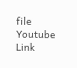file     Youtube Link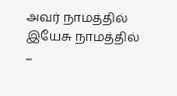அவர் நாமத்தில் இயேசு நாமத்தில்          ...